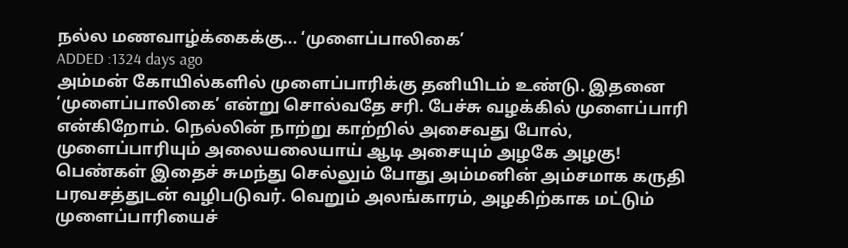நல்ல மணவாழ்க்கைக்கு... ‘முளைப்பாலிகை’
ADDED :1324 days ago
அம்மன் கோயில்களில் முளைப்பாரிக்கு தனியிடம் உண்டு. இதனை ‘முளைப்பாலிகை’ என்று சொல்வதே சரி. பேச்சு வழக்கில் முளைப்பாரி என்கிறோம். நெல்லின் நாற்று காற்றில் அசைவது போல், முளைப்பாரியும் அலையலையாய் ஆடி அசையும் அழகே அழகு! பெண்கள் இதைச் சுமந்து செல்லும் போது அம்மனின் அம்சமாக கருதி பரவசத்துடன் வழிபடுவர். வெறும் அலங்காரம், அழகிற்காக மட்டும் முளைப்பாரியைச்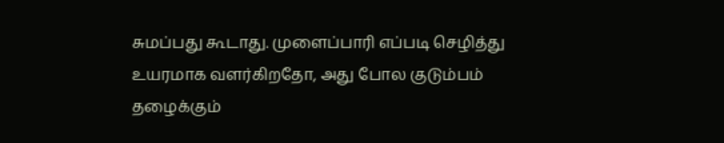சுமப்பது கூடாது. முளைப்பாரி எப்படி செழித்து உயரமாக வளர்கிறதோ, அது போல குடும்பம் தழைக்கும்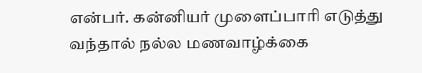என்பர். கன்னியர் முளைப்பாரி எடுத்து வந்தால் நல்ல மணவாழ்க்கை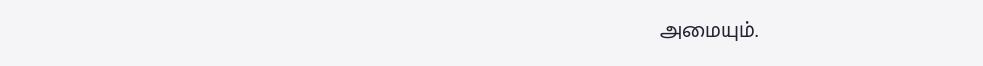அமையும்.